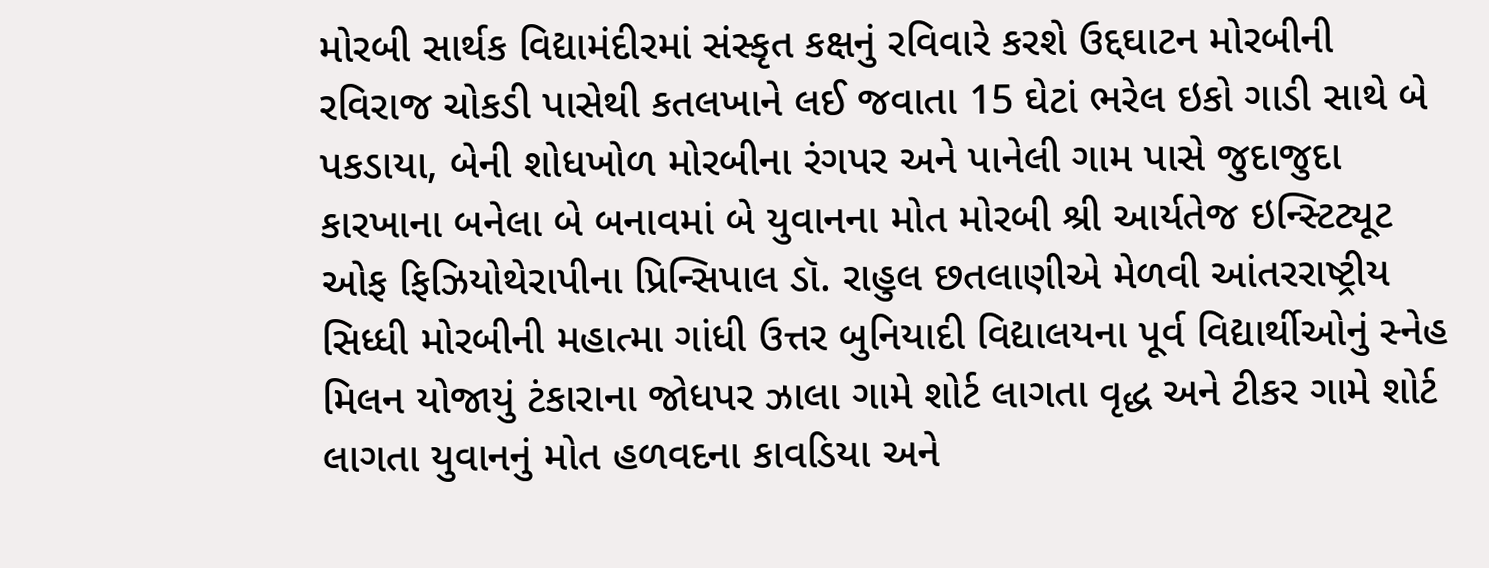મોરબી સાર્થક વિદ્યામંદીરમાં સંસ્કૃત કક્ષનું રવિવારે કરશે ઉદ્દઘાટન મોરબીની રવિરાજ ચોકડી પાસેથી કતલખાને લઈ જવાતા 15 ઘેટાં ભરેલ ઇકો ગાડી સાથે બે પકડાયા, બેની શોધખોળ મોરબીના રંગપર અને પાનેલી ગામ પાસે જુદાજુદા કારખાના બનેલા બે બનાવમાં બે યુવાનના મોત મોરબી શ્રી આર્યતેજ ઇન્સ્ટિટ્યૂટ ઓફ ફિઝિયોથેરાપીના પ્રિન્સિપાલ ડૉ. રાહુલ છતલાણીએ મેળવી આંતરરાષ્ટ્રીય સિધ્ધી મોરબીની મહાત્મા ગાંધી ઉત્તર બુનિયાદી વિદ્યાલયના પૂર્વ વિદ્યાર્થીઓનું સ્નેહ મિલન યોજાયું ટંકારાના જોધપર ઝાલા ગામે શોર્ટ લાગતા વૃદ્ધ અને ટીકર ગામે શોર્ટ લાગતા યુવાનનું મોત હળવદના કાવડિયા અને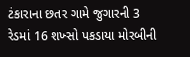ટંકારાના છતર ગામે જુગારની 3 રેડમાં 16 શખ્સો પકડાયા મોરબીની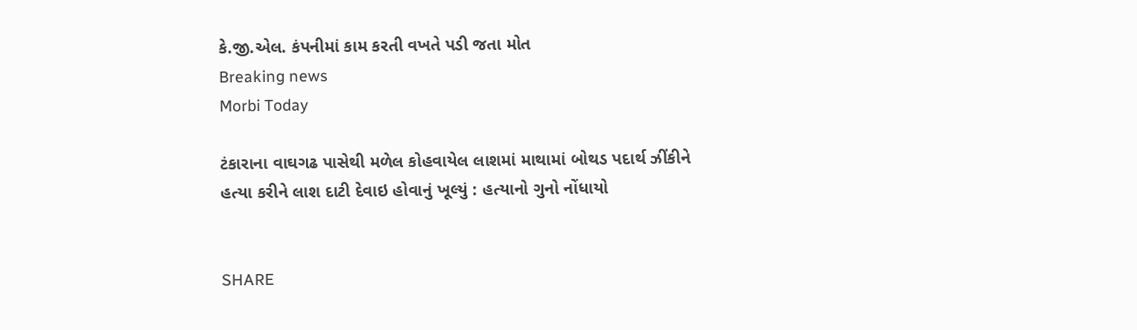કે.જી.એલ. કંપનીમાં કામ કરતી વખતે પડી જતા મોત
Breaking news
Morbi Today

ટંકારાના વાઘગઢ પાસેથી મળેલ કોહવાયેલ લાશમાં માથામાં બોથડ પદાર્થ ઝીંકીને હત્યા કરીને લાશ દાટી દેવાઇ હોવાનું ખૂલ્યું : હત્યાનો ગુનો નોંધાયો


SHARE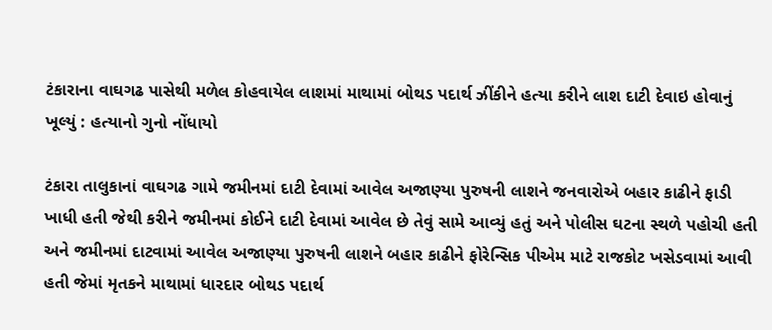ટંકારાના વાઘગઢ પાસેથી મળેલ કોહવાયેલ લાશમાં માથામાં બોથડ પદાર્થ ઝીંકીને હત્યા કરીને લાશ દાટી દેવાઇ હોવાનું ખૂલ્યું : હત્યાનો ગુનો નોંધાયો

ટંકારા તાલુકાનાં વાઘગઢ ગામે જમીનમાં દાટી દેવામાં આવેલ અજાણ્યા પુરુષની લાશને જનવારોએ બહાર કાઢીને ફાડી ખાધી હતી જેથી કરીને જમીનમાં કોઈને દાટી દેવામાં આવેલ છે તેવું સામે આવ્યું હતું અને પોલીસ ઘટના સ્થળે પહોચી હતી અને જમીનમાં દાટવામાં આવેલ અજાણ્યા પુરુષની લાશને બહાર કાઢીને ફોરેન્સિક પીએમ માટે રાજકોટ ખસેડવામાં આવી હતી જેમાં મૃતકને માથામાં ધારદાર બોથડ પદાર્થ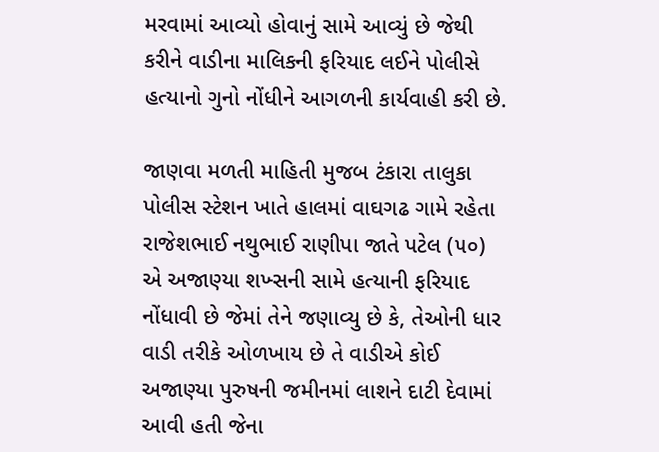મરવામાં આવ્યો હોવાનું સામે આવ્યું છે જેથી કરીને વાડીના માલિકની ફરિયાદ લઈને પોલીસે હત્યાનો ગુનો નોંધીને આગળની કાર્યવાહી કરી છે.

જાણવા મળતી માહિતી મુજબ ટંકારા તાલુકા પોલીસ સ્ટેશન ખાતે હાલમાં વાઘગઢ ગામે રહેતા રાજેશભાઈ નથુભાઈ રાણીપા જાતે પટેલ (૫૦) એ અજાણ્યા શખ્સની સામે હત્યાની ફરિયાદ નોંધાવી છે જેમાં તેને જણાવ્યુ છે કે, તેઓની ધાર વાડી તરીકે ઓળખાય છે તે વાડીએ કોઈ અજાણ્યા પુરુષની જમીનમાં લાશને દાટી દેવામાં આવી હતી જેના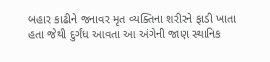બહાર કાઢીને જનાવર મૃત વ્યક્તિના શરીરને ફાડી ખાતા હતા જેથી દુર્ગંધ આવતા આ અંગેની જાણ સ્થાનિક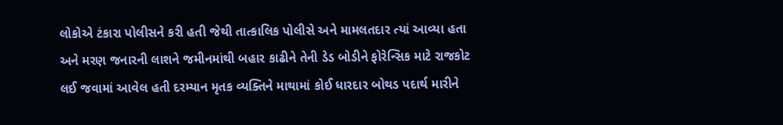લોકોએ ટંકારા પોલીસને કરી હતી જેથી તાત્કાલિક પોલીસે અને મામલતદાર ત્યાં આવ્યા હતા અને મરણ જનારની લાશને જમીનમાંથી બહાર કાઢીને તેની ડેડ બોડીને ફોરેન્સિક માટે રાજકોટ લઈ જવામાં આવેલ હતી દરમ્યાન મૃતક વ્યક્તિને માથામાં કોઈ ધારદાર બોથડ પદાર્થ મારીને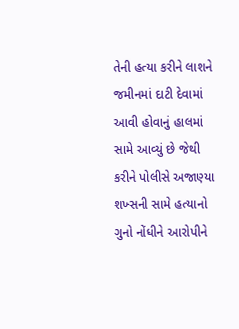તેની હત્યા કરીને લાશને જમીનમાં દાટી દેવામાં આવી હોવાનું હાલમાં સામે આવ્યું છે જેથી કરીને પોલીસે અજાણ્યા શખ્સની સામે હત્યાનો ગુનો નોંધીને આરોપીને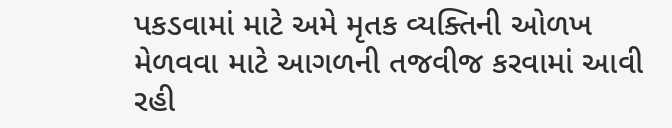પકડવામાં માટે અમે મૃતક વ્યક્તિની ઓળખ મેળવવા માટે આગળની તજવીજ કરવામાં આવી રહી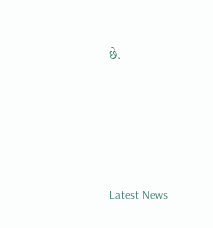છે.






Latest News